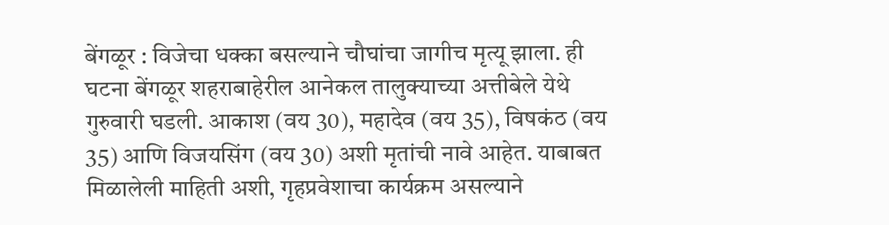बेंगळूर : विजेचा धक्का बसल्याने चौघांचा जागीच मृत्यू झाला. ही घटना बेंगळूर शहराबाहेरील आनेकल तालुक्याच्या अत्तीबेले येथे गुरुवारी घडली. आकाश (वय 30), महादेव (वय 35), विषकंठ (वय 35) आणि विजयसिंग (वय 30) अशी मृतांची नावे आहेत. याबाबत मिळालेली माहिती अशी, गृहप्रवेशाचा कार्यक्रम असल्याने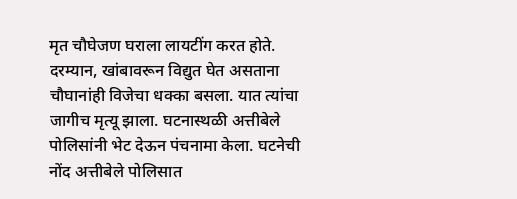मृत चौघेजण घराला लायटींग करत होते. दरम्यान, खांबावरून विद्युत घेत असताना चौघानांही विजेचा धक्का बसला. यात त्यांचा जागीच मृत्यू झाला. घटनास्थळी अत्तीबेले पोलिसांनी भेट देऊन पंचनामा केला. घटनेची नोंद अत्तीबेले पोलिसात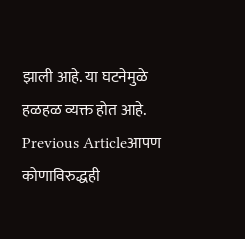झाली आहे. या घटनेमुळे हळहळ व्यक्त होत आहे.
Previous Articleआपण कोणाविरुद्धही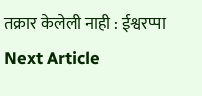तक्रार केलेली नाही : ईश्वरप्पा
Next Article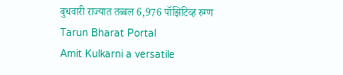बुधवारी राज्यात तब्बल 6,976 पॉझिटिव्ह रुग्ण
Tarun Bharat Portal
Amit Kulkarni a versatile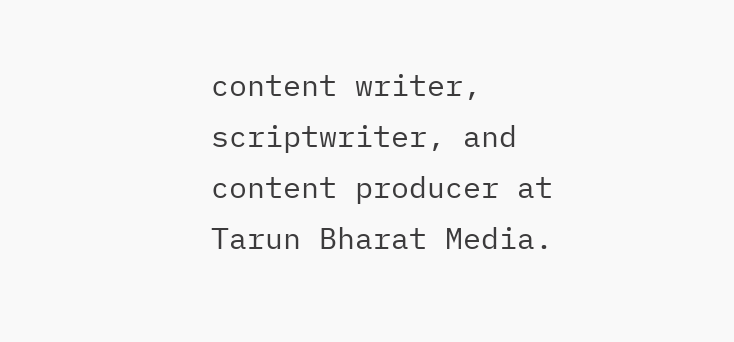content writer, scriptwriter, and content producer at Tarun Bharat Media.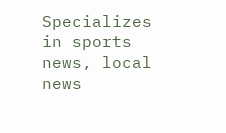Specializes in sports news, local news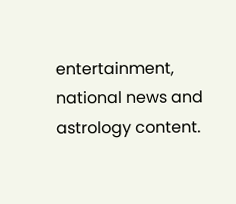entertainment, national news and astrology content.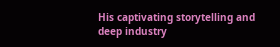His captivating storytelling and deep industry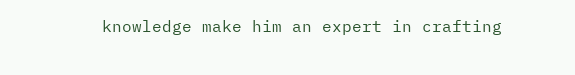knowledge make him an expert in crafting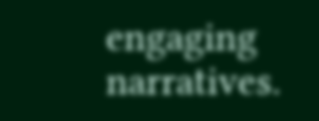engaging narratives.